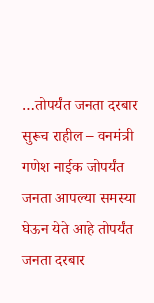…तोपर्यंत जनता दरबार सुरूच राहील – वनमंत्री गणेश नाईक जोपर्यंत जनता आपल्या समस्या घेऊन येते आहे तोपर्यंत जनता दरबार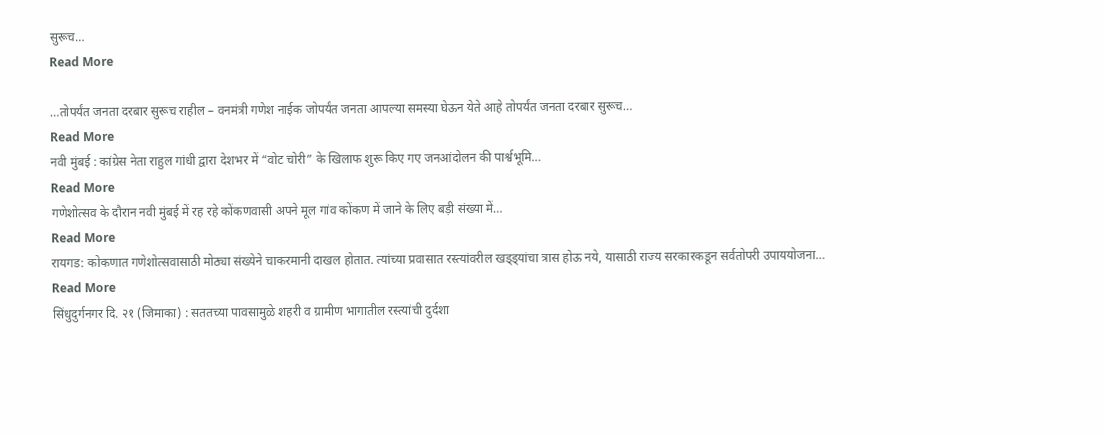सुरूच…
Read More

…तोपर्यंत जनता दरबार सुरूच राहील – वनमंत्री गणेश नाईक जोपर्यंत जनता आपल्या समस्या घेऊन येते आहे तोपर्यंत जनता दरबार सुरूच…
Read More
नवी मुंबई : कांग्रेस नेता राहुल गांधी द्वारा देशभर में “वोट चोरी” के खिलाफ शुरू किए गए जनआंदोलन की पार्श्वभूमि…
Read More
गणेशोत्सव के दौरान नवी मुंबई में रह रहे कोंकणवासी अपने मूल गांव कोंकण में जाने के लिए बड़ी संख्या में…
Read More
रायगड: कोकणात गणेशोत्सवासाठी मोठ्या संख्येने चाकरमानी दाखल होतात. त्यांच्या प्रवासात रस्त्यांवरील खड्ड्यांचा त्रास होऊ नये, यासाठी राज्य सरकारकडून सर्वतोपरी उपाययोजना…
Read More
सिंधुदुर्गनगर दि. २१ (जिमाका) : सततच्या पावसामुळे शहरी व ग्रामीण भागातील रस्त्यांची दुर्दशा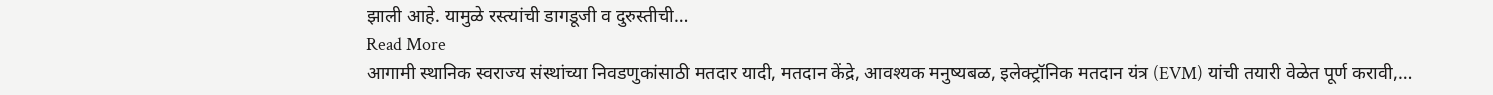झाली आहे. यामुळे रस्त्यांची डागडूजी व दुरुस्तीची…
Read More
आगामी स्थानिक स्वराज्य संस्थांच्या निवडणुकांसाठी मतदार यादी, मतदान केंद्रे, आवश्यक मनुष्यबळ, इलेक्ट्रॉनिक मतदान यंत्र (EVM) यांची तयारी वेळेत पूर्ण करावी,…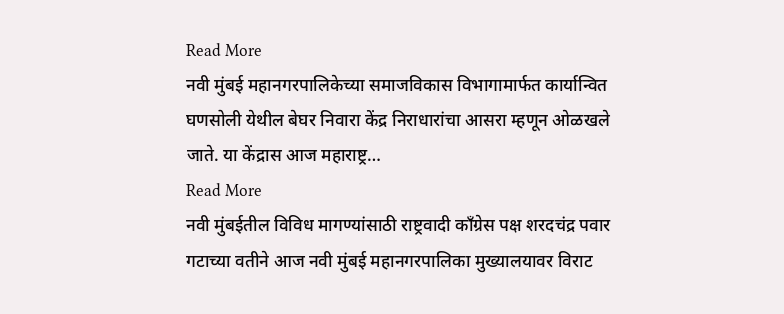Read More
नवी मुंबई महानगरपालिकेच्या समाजविकास विभागामार्फत कार्यान्वित घणसोली येथील बेघर निवारा केंद्र निराधारांचा आसरा म्हणून ओळखले जाते. या केंद्रास आज महाराष्ट्र…
Read More
नवी मुंबईतील विविध मागण्यांसाठी राष्ट्रवादी काँग्रेस पक्ष शरदचंद्र पवार गटाच्या वतीने आज नवी मुंबई महानगरपालिका मुख्यालयावर विराट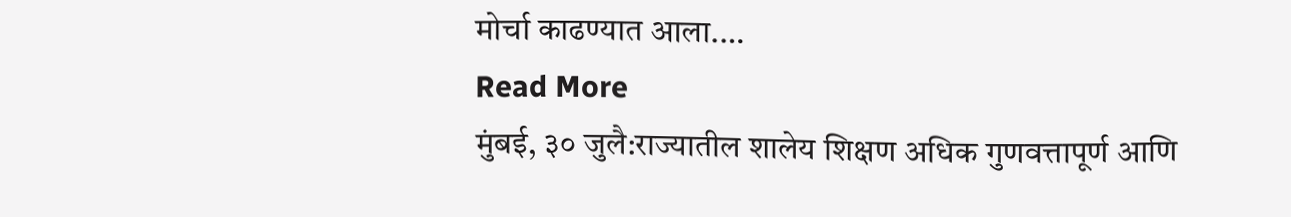मोर्चा काढण्यात आला.…
Read More
मुंबई, ३० जुलै:राज्यातील शालेय शिक्षण अधिक गुणवत्तापूर्ण आणि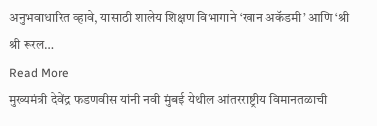अनुभवाधारित व्हावे, यासाठी शालेय शिक्षण विभागाने ‘खान अकॅडमी’ आणि ‘श्री श्री रूरल…
Read More
मुख्यमंत्री देवेंद्र फडणवीस यांनी नवी मुंबई येथील आंतरराष्ट्रीय विमानतळाची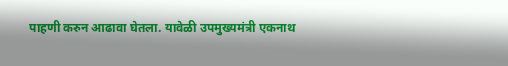पाहणी करुन आढावा घेतला. यावेळी उपमुख्यमंत्री एकनाथ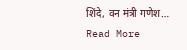शिंदे, वन मंत्री गणेश…
Read More